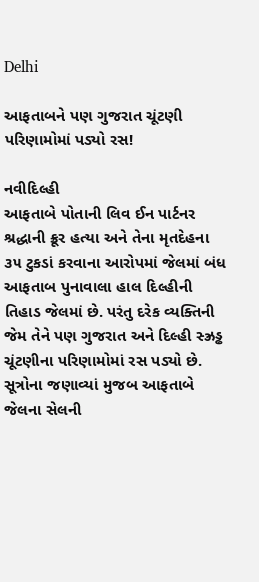Delhi

આફતાબને પણ ગુજરાત ચૂંટણી પરિણામોમાં પડ્યો રસ!

નવીદિલ્હી
આફતાબે પોતાની લિવ ઈન પાર્ટનર શ્રદ્ધાની ક્રૂર હત્યા અને તેના મૃતદેહના ૩૫ ટુકડાં કરવાના આરોપમાં જેલમાં બંધ આફતાબ પુનાવાલા હાલ દિલ્હીની તિહાડ જેલમાં છે. પરંતુ દરેક વ્યક્તિની જેમ તેને પણ ગુજરાત અને દિલ્હી સ્ઝ્રડ્ઢ ચૂંટણીના પરિણામોમાં રસ પડ્યો છે. સૂત્રોના જણાવ્યાં મુજબ આફતાબે જેલના સેલની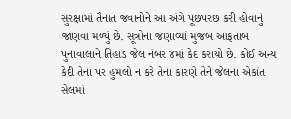સુરક્ષામાં તૈનાત જવાનોને આ અંગે પૂછપરછ કરી હોવાનું જાણવા મળ્યું છે. સૂત્રોના જણાવ્યાં મુજબ આફતાબ પુનાવાલાને તિહાડ જેલ નંબર ૪માં કેદ કરાયો છે. કોઈ અન્ય કેદી તેના પર હુમલો ન કરે તેના કારણે તેને જેલના એકાંત સેલમાં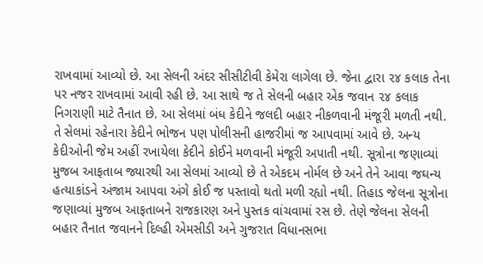રાખવામાં આવ્યો છે. આ સેલની અંદર સીસીટીવી કેમેરા લાગેલા છે. જેના દ્વારા ૨૪ કલાક તેના પર નજર રાખવામાં આવી રહી છે. આ સાથે જ તે સેલની બહાર એક જવાન ૨૪ કલાક નિગરાણી માટે તૈનાત છે. આ સેલમાં બંધ કેદીને જલદી બહાર નીકળવાની મંજૂરી મળતી નથી. તે સેલમાં રહેનારા કેદીને ભોજન પણ પોલીસની હાજરીમાં જ આપવામાં આવે છે. અન્ય કેદીઓની જેમ અહીં રખાયેલા કેદીને કોઈને મળવાની મંજૂરી અપાતી નથી. સૂત્રોના જણાવ્યાં મુજબ આફતાબ જ્યારથી આ સેલમાં આવ્યો છે તે એકદમ નોર્મલ છે અને તેને આવા જઘન્ય હત્યાકાંડને અંજામ આપવા અંગે કોઈ જ પસ્તાવો થતો મળી રહ્યો નથી. તિહાડ જેલના સૂત્રોના જણાવ્યાં મુજબ આફતાબને રાજકારણ અને પુસ્તક વાંચવામાં રસ છે. તેણે જેલના સેલની બહાર તૈનાત જવાનને દિલ્હી એમસીડી અને ગુજરાત વિધાનસભા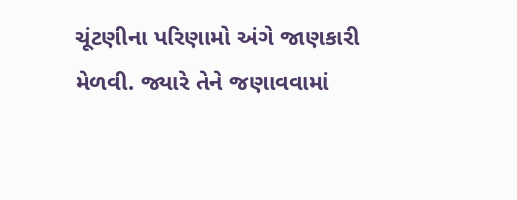ચૂંટણીના પરિણામો અંગે જાણકારી મેળવી. જ્યારે તેને જણાવવામાં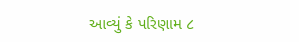આવ્યું કે પરિણામ ૮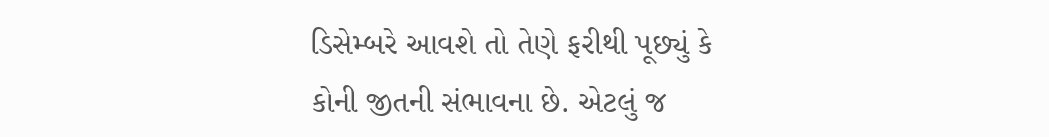ડિસેમ્બરે આવશે તો તેણે ફરીથી પૂછ્યું કે કોની જીતની સંભાવના છે. એટલું જ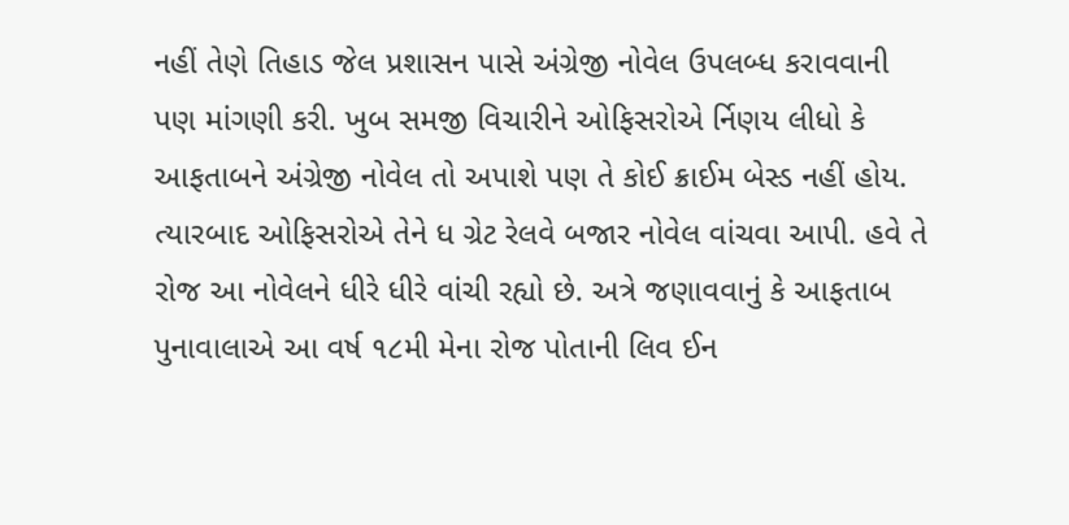નહીં તેણે તિહાડ જેલ પ્રશાસન પાસે અંગ્રેજી નોવેલ ઉપલબ્ધ કરાવવાની પણ માંગણી કરી. ખુબ સમજી વિચારીને ઓફિસરોએ ર્નિણય લીધો કે આફતાબને અંગ્રેજી નોવેલ તો અપાશે પણ તે કોઈ ક્રાઈમ બેસ્ડ નહીં હોય. ત્યારબાદ ઓફિસરોએ તેને ધ ગ્રેટ રેલવે બજાર નોવેલ વાંચવા આપી. હવે તે રોજ આ નોવેલને ધીરે ધીરે વાંચી રહ્યો છે. અત્રે જણાવવાનું કે આફતાબ પુનાવાલાએ આ વર્ષ ૧૮મી મેના રોજ પોતાની લિવ ઈન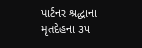પાર્ટનર શ્રદ્ધાના મૃતદેહના ૩૫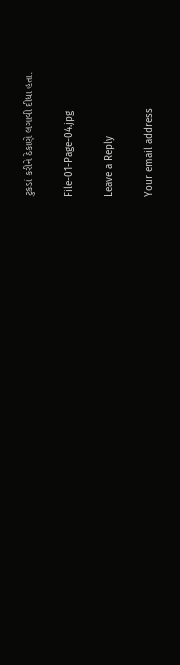ટુકડાં કરીને ઠેકાણે લગાવી દીધા હતા.

File-01-Page-04.jpg

Leave a Reply

Your email address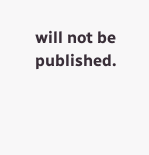will not be published.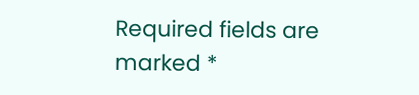Required fields are marked *